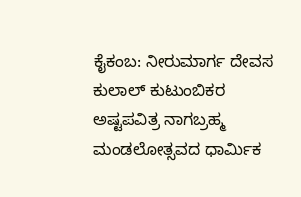ಕೈಕಂಬ: ನೀರುಮಾರ್ಗ ದೇವಸ ಕುಲಾಲ್ ಕುಟುಂಬಿಕರ ಅಷ್ಟಪವಿತ್ರ ನಾಗಬ್ರಹ್ಮ ಮಂಡಲೋತ್ಸವದ ಧಾರ್ಮಿಕ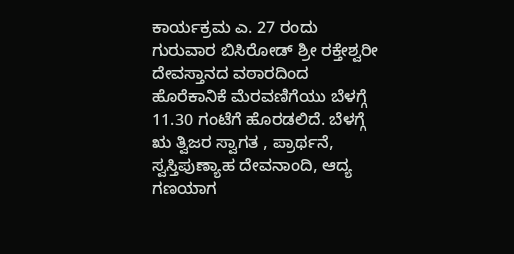ಕಾರ್ಯಕ್ರಮ ಎ. 27 ರಂದು ಗುರುವಾರ ಬಿಸಿರೋಡ್ ಶ್ರೀ ರಕ್ತೇಶ್ವರೀ ದೇವಸ್ತಾನದ ವಠಾರದಿಂದ ಹೊರೆಕಾನಿಕೆ ಮೆರವಣಿಗೆಯು ಬೆಳಗ್ಗೆ 11.30 ಗಂಟೆಗೆ ಹೊರಡಲಿದೆ. ಬೆಳಗ್ಗೆ ಋ ತ್ವಿಜರ ಸ್ವಾಗತ , ಪ್ರಾರ್ಥನೆ, ಸ್ವಸ್ತಿಪುಣ್ಯಾಹ ದೇವನಾಂದಿ, ಆದ್ಯ ಗಣಯಾಗ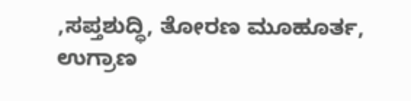,ಸಪ್ತಶುದ್ಧಿ, ತೋರಣ ಮೂಹೂರ್ತ, ಉಗ್ರಾಣ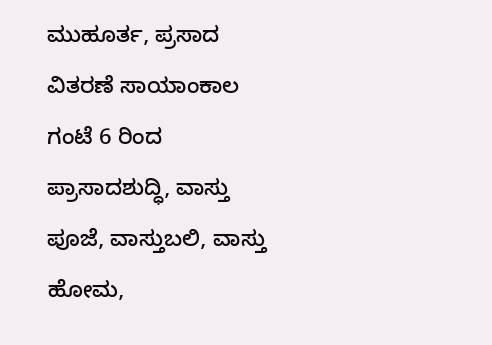ಮುಹೂರ್ತ, ಪ್ರಸಾದ ವಿತರಣೆ ಸಾಯಾಂಕಾಲ ಗಂಟೆ 6 ರಿಂದ ಪ್ರಾಸಾದಶುದ್ಧಿ, ವಾಸ್ತು ಪೂಜೆ, ವಾಸ್ತುಬಲಿ, ವಾಸ್ತು ಹೋಮ,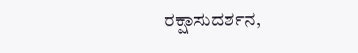ರಕ್ಷಾಸುದರ್ಶನ,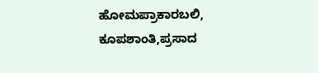ಹೋಮಪ್ರಾಕಾರಬಲಿ, ಕೂಪಶಾಂತಿ,ಪ್ರಸಾದ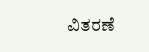ವಿತರಣೆ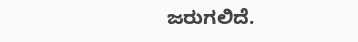ಜರುಗಲಿದೆ.